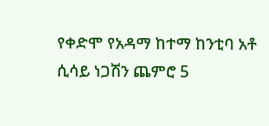የቀድሞ የአዳማ ከተማ ከንቲባ አቶ ሲሳይ ነጋሽን ጨምሮ 5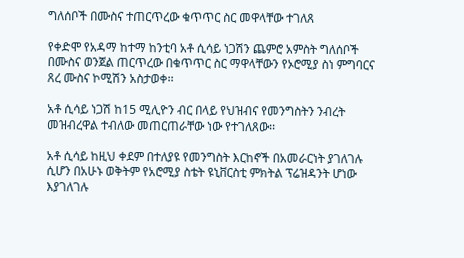ግለሰቦች በሙስና ተጠርጥረው ቁጥጥር ስር መዋላቸው ተገለጸ

የቀድሞ የአዳማ ከተማ ከንቲባ አቶ ሲሳይ ነጋሽን ጨምሮ አምስት ግለሰቦች በሙስና ወንጀል ጠርጥረው በቁጥጥር ስር ማዋላቸውን የኦሮሚያ ስነ ምግባርና ጸረ ሙስና ኮሚሽን አስታወቀ፡፡

አቶ ሲሳይ ነጋሽ ከ15 ሚሊዮን ብር በላይ የህዝብና የመንግስትን ንብረት መዝብረዋል ተብለው መጠርጠራቸው ነው የተገለጸው፡፡

አቶ ሲሳይ ከዚህ ቀደም በተለያዩ የመንግስት እርከኖች በአመራርነት ያገለገሉ ሲሆን በአሁኑ ወቅትም የአሮሚያ ስቴት ዩኒቨርስቲ ምክትል ፕሬዝዳንት ሆነው እያገለገሉ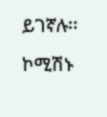ይገኛሉ፡፡

ኮሚሽኑ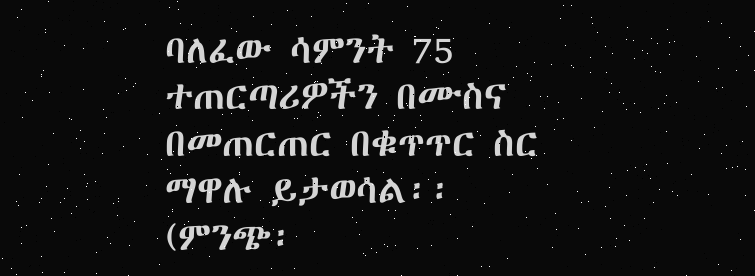ባለፈው ሳምንት 75 ተጠርጣሪዎችን በሙስና በመጠርጠር በቁጥጥር ስር ማዋሉ ይታወሳል፡፡ (ምንጭ፡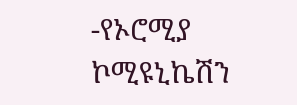-የኦሮሚያ ኮሚዩኒኬሽን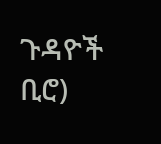ጉዳዮች ቢሮ)